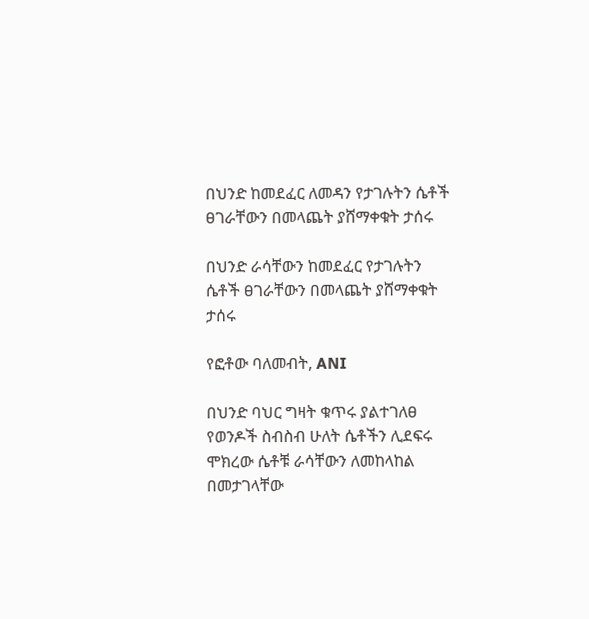በህንድ ከመደፈር ለመዳን የታገሉትን ሴቶች ፀገራቸውን በመላጨት ያሸማቀቁት ታሰሩ

በህንድ ራሳቸውን ከመደፈር የታገሉትን ሴቶች ፀገራቸውን በመላጨት ያሸማቀቁት ታሰሩ

የፎቶው ባለመብት, ANI

በህንድ ባህር ግዛት ቁጥሩ ያልተገለፀ የወንዶች ስብስብ ሁለት ሴቶችን ሊደፍሩ ሞክረው ሴቶቹ ራሳቸውን ለመከላከል በመታገላቸው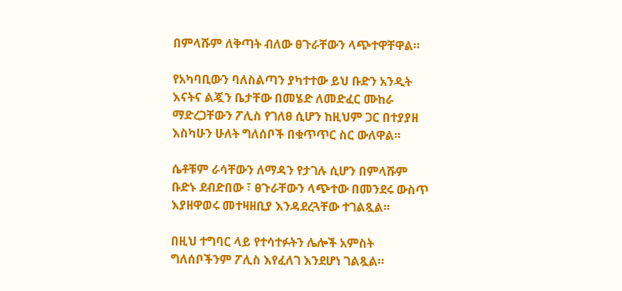በምላሹም ለቅጣት ብለው ፀጉራቸውን ላጭተዋቸዋል።

የአካባቢውን ባለስልጣን ያካተተው ይህ ቡድን አንዲት እናትና ልጇን ቤታቸው በመሄድ ለመድፈር ሙከራ ማድረጋቸውን ፖሊስ የገለፀ ሲሆን ከዚህም ጋር በተያያዘ እስካሁን ሁለት ግለሰቦች በቁጥጥር ስር ውለዋል።

ሴቶቹም ራሳቸውን ለማዳን የታገሉ ሲሆን በምላሹም ቡድኑ ደብድበው ፣ ፀጉራቸውን ላጭተው በመንደሩ ውስጥ እያዘዋወሩ መተዛዘቢያ እንዳደረጓቸው ተገልጿል።

በዚህ ተግባር ላይ የተሳተፉትን ሌሎች አምስት ግለሰቦችንም ፖሊስ እየፈለገ እንደሆነ ገልጿል።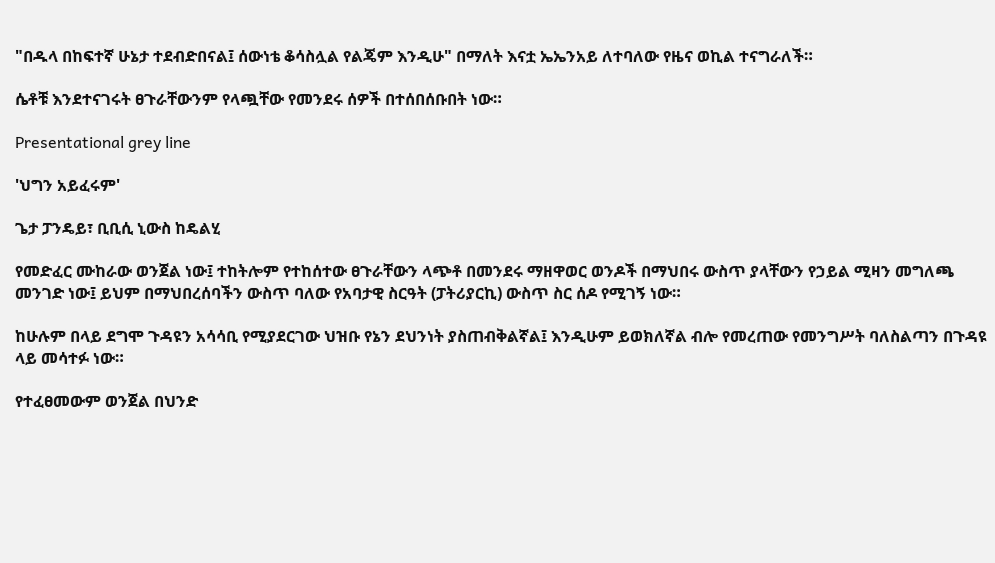"በዱላ በከፍተኛ ሁኔታ ተደብድበናል፤ ሰውነቴ ቆሳስሏል የልጄም እንዲሁ" በማለት እናቷ ኤኤንአይ ለተባለው የዜና ወኪል ተናግራለች።

ሴቶቹ እንደተናገሩት ፀጉራቸውንም የላጯቸው የመንደሩ ሰዎች በተሰበሰቡበት ነው።

Presentational grey line

'ህግን አይፈሩም'

ጌታ ፓንዴይ፣ ቢቢሲ ኒውስ ከዴልሂ

የመድፈር ሙከራው ወንጀል ነው፤ ተከትሎም የተከሰተው ፀጉራቸውን ላጭቶ በመንደሩ ማዘዋወር ወንዶች በማህበሩ ውስጥ ያላቸውን የኃይል ሚዛን መግለጫ መንገድ ነው፤ ይህም በማህበረሰባችን ውስጥ ባለው የአባታዊ ስርዓት (ፓትሪያርኪ) ውስጥ ስር ሰዶ የሚገኝ ነው።

ከሁሉም በላይ ደግሞ ጉዳዩን አሳሳቢ የሚያደርገው ህዝቡ የኔን ደህንነት ያስጠብቅልኛል፤ እንዲሁም ይወክለኛል ብሎ የመረጠው የመንግሥት ባለስልጣን በጉዳዩ ላይ መሳተፉ ነው።

የተፈፀመውም ወንጀል በህንድ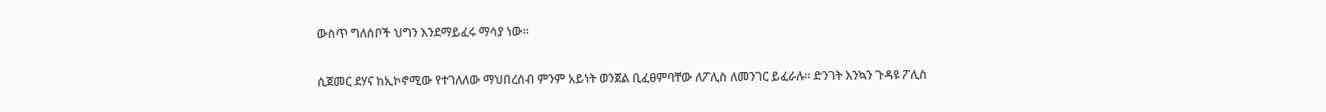ውስጥ ግለሰቦች ህግን እንደማይፈሩ ማሳያ ነው።

ሲጀመር ደሃና ከኢኮኖሚው የተገለለው ማህበረሰብ ምንም አይነት ወንጀል ቢፈፀምባቸው ለፖሊስ ለመንገር ይፈራሉ። ድንገት እንኳን ጉዳዩ ፖሊስ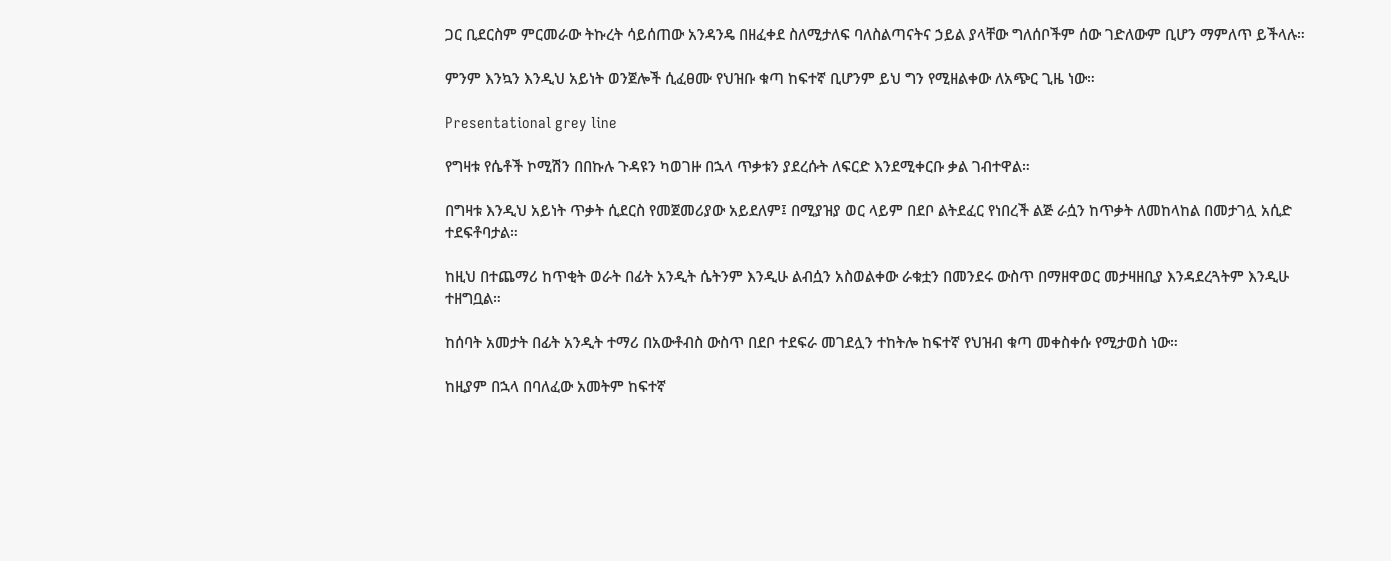ጋር ቢደርስም ምርመራው ትኩረት ሳይሰጠው አንዳንዴ በዘፈቀደ ስለሚታለፍ ባለስልጣናትና ኃይል ያላቸው ግለሰቦችም ሰው ገድለውም ቢሆን ማምለጥ ይችላሉ።

ምንም እንኳን እንዲህ አይነት ወንጀሎች ሲፈፀሙ የህዝቡ ቁጣ ከፍተኛ ቢሆንም ይህ ግን የሚዘልቀው ለአጭር ጊዜ ነው።

Presentational grey line

የግዛቱ የሴቶች ኮሚሽን በበኩሉ ጉዳዩን ካወገዙ በኋላ ጥቃቱን ያደረሱት ለፍርድ እንደሚቀርቡ ቃል ገብተዋል።

በግዛቱ እንዲህ አይነት ጥቃት ሲደርስ የመጀመሪያው አይደለም፤ በሚያዝያ ወር ላይም በደቦ ልትደፈር የነበረች ልጅ ራሷን ከጥቃት ለመከላከል በመታገሏ አሲድ ተደፍቶባታል።

ከዚህ በተጨማሪ ከጥቂት ወራት በፊት አንዲት ሴትንም እንዲሁ ልብሷን አስወልቀው ራቁቷን በመንደሩ ውስጥ በማዘዋወር መታዛዘቢያ እንዳደረጓትም እንዲሁ ተዘግቧል።

ከሰባት አመታት በፊት አንዲት ተማሪ በአውቶብስ ውስጥ በደቦ ተደፍራ መገደሏን ተከትሎ ከፍተኛ የህዝብ ቁጣ መቀስቀሱ የሚታወስ ነው።

ከዚያም በኋላ በባለፈው አመትም ከፍተኛ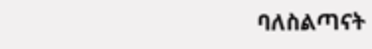ባለስልጣናት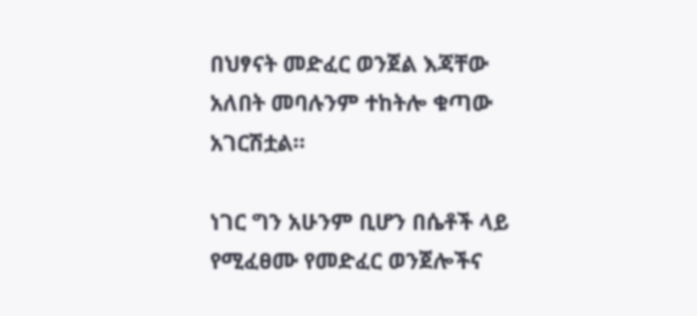በህፃናት መድፈር ወንጀል እጃቸው አለበት መባሉንም ተከትሎ ቁጣው አገርሽቷል።

ነገር ግን አሁንም ቢሆን በሴቶች ላይ የሚፈፀሙ የመድፈር ወንጀሎችና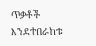ጥቃቶች እንደተበራከቱ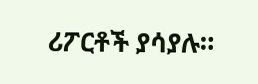ሪፖርቶች ያሳያሉ።